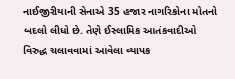નાઈજીરીયાની સેનાએ 35 હજાર નાગરિકોના મોતનો બદલો લીધો છે. તેણે ઈસ્લામિક આતંકવાદીઓ વિરુદ્ધ ચલાવવામાં આવેલા વ્યાપક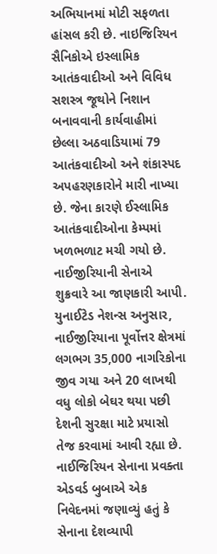અભિયાનમાં મોટી સફળતા હાંસલ કરી છે. નાઇજિરિયન સૈનિકોએ ઇસ્લામિક આતંકવાદીઓ અને વિવિધ સશસ્ત્ર જૂથોને નિશાન બનાવવાની કાર્યવાહીમાં છેલ્લા અઠવાડિયામાં 79 આતંકવાદીઓ અને શંકાસ્પદ અપહરણકારોને મારી નાખ્યા છે. જેના કારણે ઈસ્લામિક આતંકવાદીઓના કેમ્પમાં ખળભળાટ મચી ગયો છે. નાઈજીરિયાની સેનાએ શુક્રવારે આ જાણકારી આપી. યુનાઈટેડ નેશન્સ અનુસાર, નાઈજીરિયાના પૂર્વોત્તર ક્ષેત્રમાં લગભગ 35,000 નાગરિકોના જીવ ગયા અને 20 લાખથી વધુ લોકો બેઘર થયા પછી દેશની સુરક્ષા માટે પ્રયાસો તેજ કરવામાં આવી રહ્યા છે. નાઈજિરિયન સેનાના પ્રવક્તા એડવર્ડ બુબાએ એક નિવેદનમાં જણાવ્યું હતું કે સેનાના દેશવ્યાપી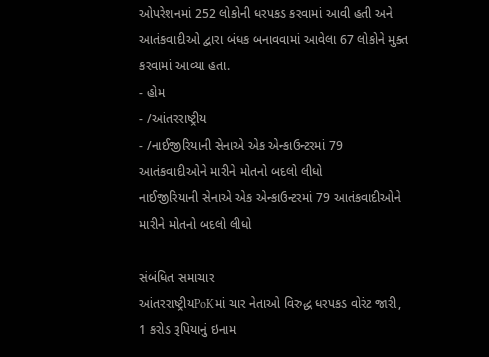ઓપરેશનમાં 252 લોકોની ધરપકડ કરવામાં આવી હતી અને આતંકવાદીઓ દ્વારા બંધક બનાવવામાં આવેલા 67 લોકોને મુક્ત કરવામાં આવ્યા હતા.
- હોમ
- /આંતરરાષ્ટ્રીય
- /નાઈજીરિયાની સેનાએ એક એન્કાઉન્ટરમાં 79 આતંકવાદીઓને મારીને મોતનો બદલો લીધો
નાઈજીરિયાની સેનાએ એક એન્કાઉન્ટરમાં 79 આતંકવાદીઓને મારીને મોતનો બદલો લીધો

સંબંધિત સમાચાર
આંતરરાષ્ટ્રીયPoKમાં ચાર નેતાઓ વિરુદ્ધ ધરપકડ વોરંટ જારી, 1 કરોડ રૂપિયાનું ઇનામ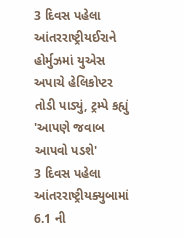3 દિવસ પહેલા
આંતરરાષ્ટ્રીયઈરાને હોર્મુઝમાં યુએસ અપાચે હેલિકોપ્ટર તોડી પાડ્યું, ટ્રમ્પે કહ્યું 'આપણે જવાબ આપવો પડશે'
3 દિવસ પહેલા
આંતરરાષ્ટ્રીયક્યુબામાં 6.1 ની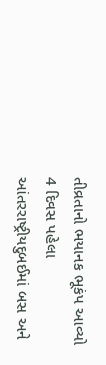તીવ્રતાનો ભયાનક ભૂકંપ આવ્યો
4 દિવસ પહેલા
આંતરરાષ્ટ્રીયદુબઈમાં બસ અને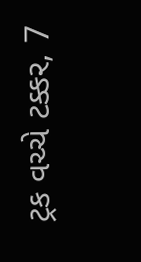ટ્રક વચ્ચે ટક્કર, 7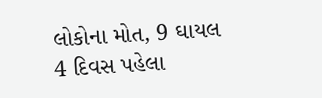લોકોના મોત, 9 ઘાયલ
4 દિવસ પહેલા